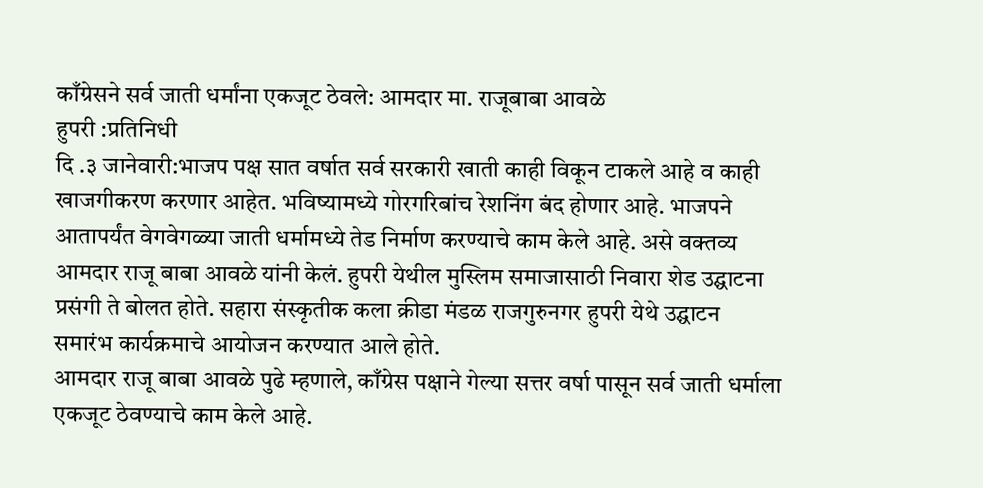काँग्रेसने सर्व जाती धर्मांना एकजूट ठेवले: आमदार मा. राजूबाबा आवळे
हुपरी :प्रतिनिधी
दि .३ जानेवारी:भाजप पक्ष सात वर्षात सर्व सरकारी खाती काही विकून टाकले आहे व काही खाजगीकरण करणार आहेत. भविष्यामध्ये गोरगरिबांच रेशनिंग बंद होणार आहे. भाजपने आतापर्यंत वेगवेगळ्या जाती धर्मामध्ये तेड निर्माण करण्याचे काम केले आहे. असे वक्तव्य आमदार राजू बाबा आवळे यांनी केलं. हुपरी येथील मुस्लिम समाजासाठी निवारा शेड उद्घाटना प्रसंगी ते बोलत होते. सहारा संस्कृतीक कला क्रीडा मंडळ राजगुरुनगर हुपरी येथे उद्घाटन समारंभ कार्यक्रमाचे आयोजन करण्यात आले होते.
आमदार राजू बाबा आवळे पुढे म्हणाले, काँग्रेस पक्षाने गेल्या सत्तर वर्षा पासून सर्व जाती धर्माला एकजूट ठेवण्याचे काम केले आहे.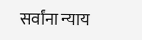सर्वांना न्याय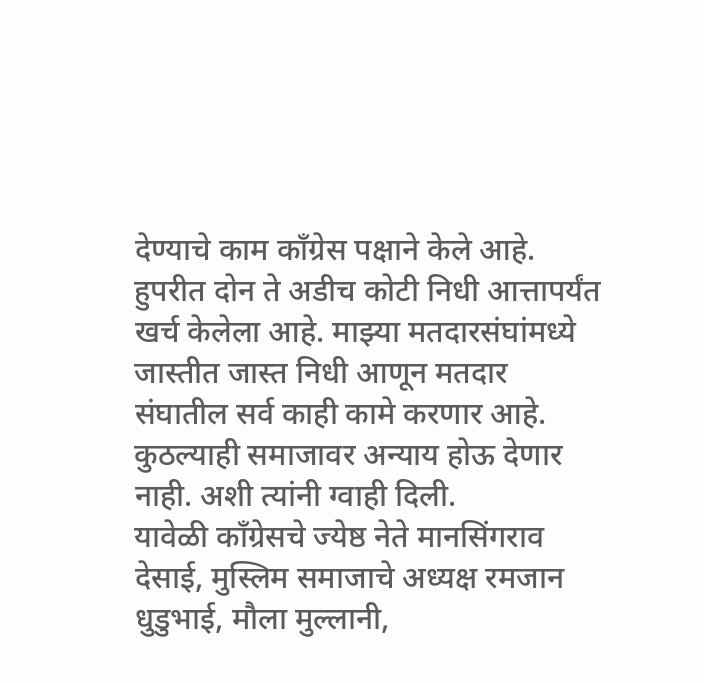देण्याचे काम काँग्रेस पक्षाने केले आहे. हुपरीत दोन ते अडीच कोटी निधी आत्तापर्यंत खर्च केलेला आहे. माझ्या मतदारसंघांमध्ये जास्तीत जास्त निधी आणून मतदार संघातील सर्व काही कामे करणार आहे. कुठल्याही समाजावर अन्याय होऊ देणार नाही. अशी त्यांनी ग्वाही दिली.
यावेळी कॉंग्रेसचे ज्येष्ठ नेते मानसिंगराव देसाई, मुस्लिम समाजाचे अध्यक्ष रमजान धुडुभाई, मौला मुल्लानी,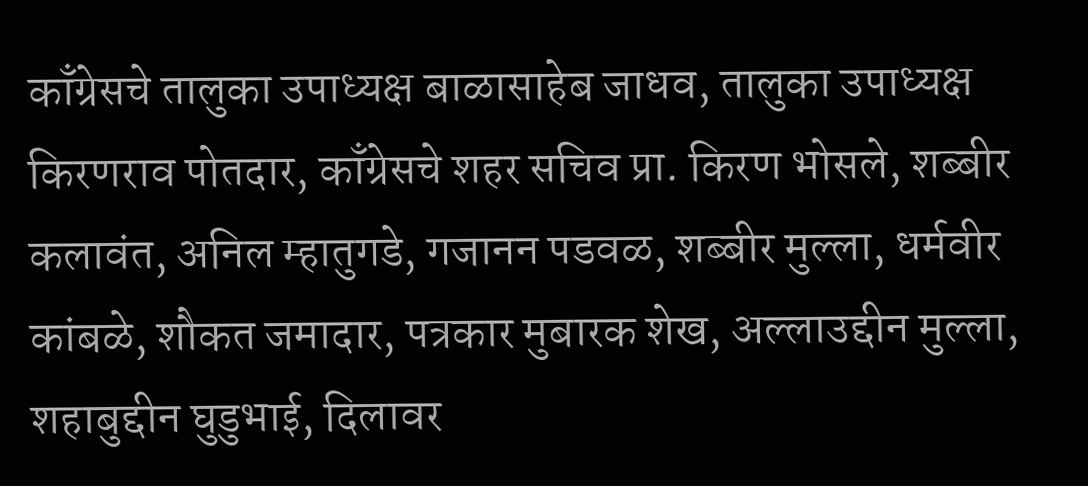काँग्रेसचे तालुका उपाध्यक्ष बाळासाहेब जाधव, तालुका उपाध्यक्ष किरणराव पोतदार, काँग्रेसचे शहर सचिव प्रा. किरण भोसले, शब्बीर कलावंत, अनिल म्हातुगडे, गजानन पडवळ, शब्बीर मुल्ला, धर्मवीर कांबळे, शौकत जमादार, पत्रकार मुबारक शेख, अल्लाउद्दीन मुल्ला, शहाबुद्दीन घुडुभाई, दिलावर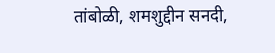तांबोळी, शमशुद्दीन सनदी,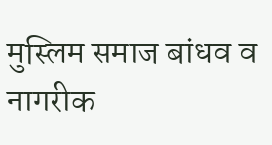मुस्लिम समाज बांधव व नागरीक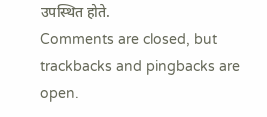उपस्थित होते.
Comments are closed, but trackbacks and pingbacks are open.